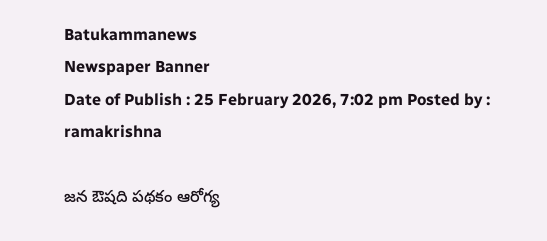Batukammanews
Newspaper Banner
Date of Publish : 25 February 2026, 7:02 pm Posted by : ramakrishna

జన ఔషది పథకం ఆరోగ్య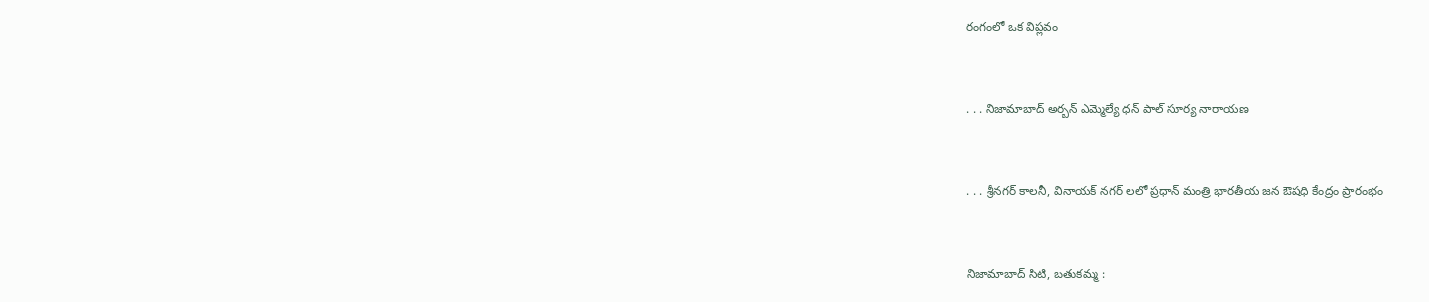రంగంలో ఒక విప్లవం



. . . నిజామాబాద్ అర్బన్ ఎమ్మెల్యే ధన్ పాల్ సూర్య నారాయణ



. . . శ్రీనగర్ కాలనీ, వినాయక్ నగర్ లలో ప్రధాన్ మంత్రి భారతీయ జన ఔషధి కేంద్రం ప్రారంభం



నిజామాబాద్ సిటి, బతుకమ్మ :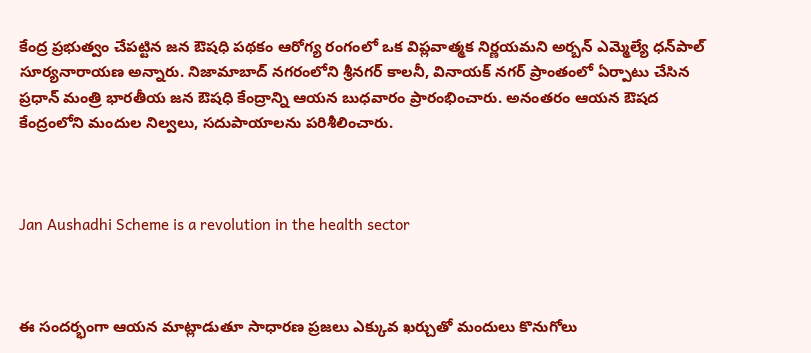కేంద్ర ప్రభుత్వం చేపట్టిన జన ఔషధి పథకం ఆరోగ్య రంగంలో ఒక విప్లవాత్మక నిర్ణయమని అర్బన్ ఎమ్మెల్యే ధన్‌పాల్ సూర్యనారాయణ అన్నారు. నిజామాబాద్ నగరంలోని శ్రీనగర్ కాలనీ, వినాయక్ నగర్ ప్రాంతంలో ఏర్పాటు చేసిన ప్రధాన్ మంత్రి భారతీయ జన ఔషధి కేంద్రాన్ని ఆయన బుధవారం ప్రారంభించారు. అనంతరం ఆయన ఔషద కేంద్రంలోని మందుల నిల్వలు, సదుపాయాలను పరిశీలించారు.



Jan Aushadhi Scheme is a revolution in the health sector



ఈ సందర్భంగా ఆయన మాట్లాడుతూ సాధారణ ప్రజలు ఎక్కువ ఖర్చుతో మందులు కొనుగోలు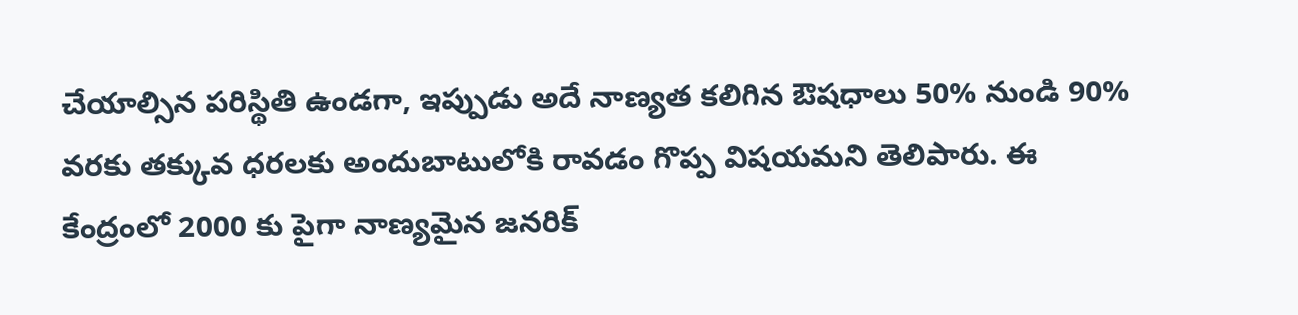చేయాల్సిన పరిస్థితి ఉండగా, ఇప్పుడు అదే నాణ్యత కలిగిన ఔషధాలు 50% నుండి 90% వరకు తక్కువ ధరలకు అందుబాటులోకి రావడం గొప్ప విషయమని తెలిపారు. ఈ కేంద్రంలో 2000 కు పైగా నాణ్యమైన జనరిక్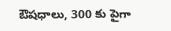ఔషధాలు, 300 కు పైగా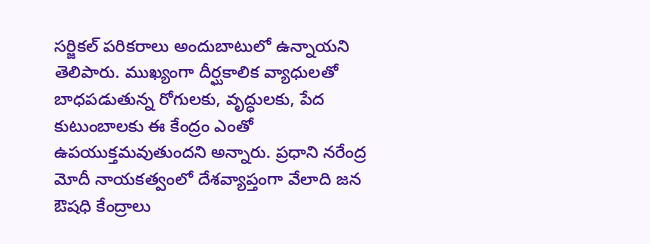సర్జికల్ పరికరాలు అందుబాటులో ఉన్నాయని తెలిపారు. ముఖ్యంగా దీర్ఘకాలిక వ్యాధులతో బాధపడుతున్న రోగులకు, వృద్ధులకు, పేద కుటుంబాలకు ఈ కేంద్రం ఎంతో ఉపయుక్తమవుతుందని అన్నారు. ప్రధాని నరేంద్ర మోదీ నాయకత్వంలో దేశవ్యాప్తంగా వేలాది జన ఔషధి కేంద్రాలు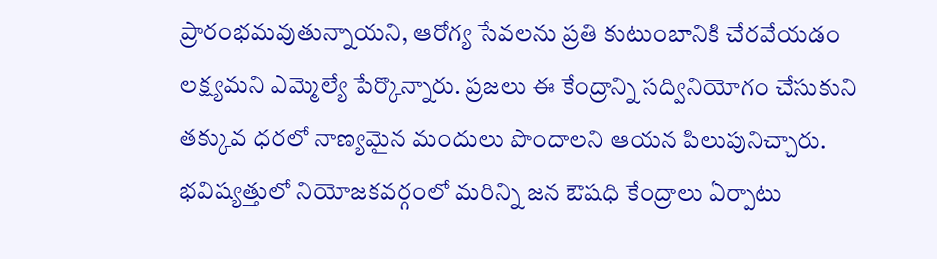ప్రారంభమవుతున్నాయని, ఆరోగ్య సేవలను ప్రతి కుటుంబానికి చేరవేయడం లక్ష్యమని ఎమ్మెల్యే పేర్కొన్నారు. ప్రజలు ఈ కేంద్రాన్ని సద్వినియోగం చేసుకుని తక్కువ ధరలో నాణ్యమైన మందులు పొందాలని ఆయన పిలుపునిచ్చారు. భవిష్యత్తులో నియోజకవర్గంలో మరిన్ని జన ఔషధి కేంద్రాలు ఏర్పాటు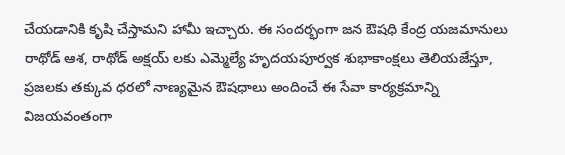చేయడానికి కృషి చేస్తామని హామీ ఇచ్చారు. ఈ సందర్భంగా జన ఔషధి కేంద్ర యజమానులు రాథోడ్ ఆశ, రాథోడ్ అక్షయ్ లకు ఎమ్మెల్యే హృదయపూర్వక శుభాకాంక్షలు తెలియజేస్తూ, ప్రజలకు తక్కువ ధరలో నాణ్యమైన ఔషధాలు అందించే ఈ సేవా కార్యక్రమాన్ని విజయవంతంగా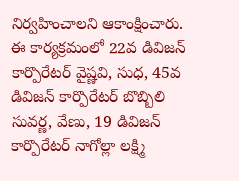నిర్వహించాలని ఆకాంక్షించారు. ఈ కార్యక్రమంలో 22వ డివిజన్ కార్పొరేటర్ వైష్ణవి, సుధ, 45వ డివిజన్ కార్పొరేటర్ బొబ్బిలి సువర్ణ, వేణు, 19 డివిజన్ కార్పొరేటర్ నాగోల్లా లక్ష్మి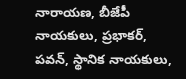నారాయణ, బీజేపీ నాయకులు, ప్రభాకర్, పవన్, స్థానిక నాయకులు,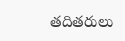తదితరులు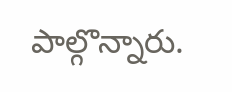పాల్గొన్నారు.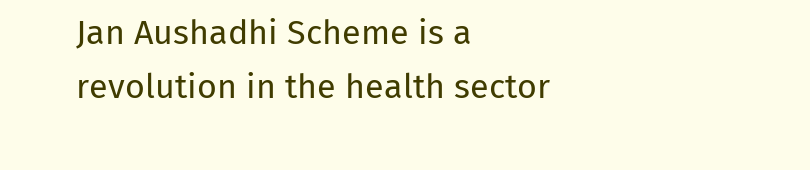Jan Aushadhi Scheme is a revolution in the health sector